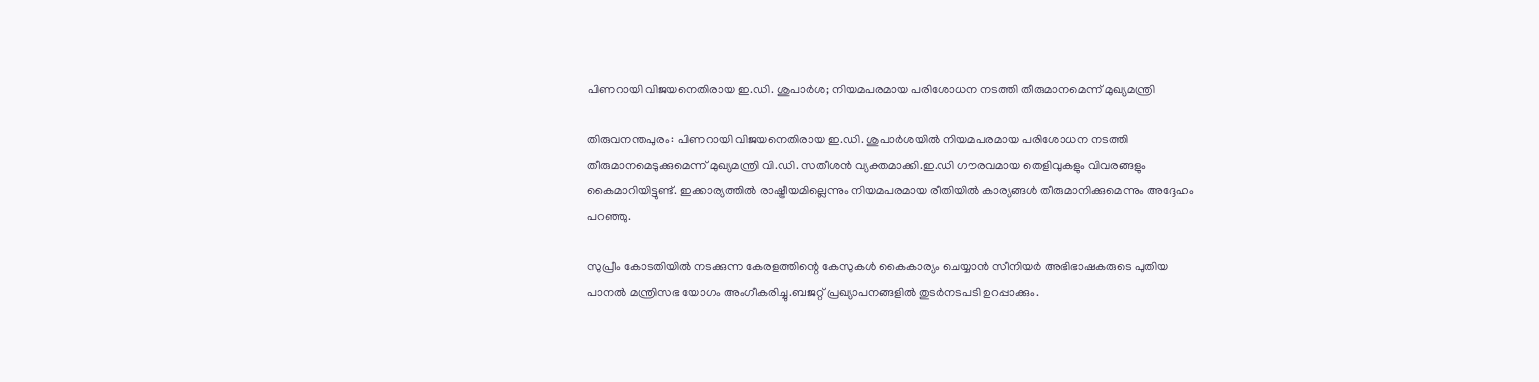പിണറായി വിജയനെതിരായ ഇ.ഡി. ശുപാര്‍ശ; നിയമപരമായ പരിശോധന നടത്തി തീരുമാനമെന്ന് മുഖ്യമന്ത്രി

തിരുവനന്തപുരം: പിണറായി വിജയനെതിരായ ഇ.ഡി. ശുപാര്‍ശയില്‍ നിയമപരമായ പരിശോധന നടത്തി തീരുമാനമെടുക്കുമെന്ന് മുഖ്യമന്ത്രി വി.ഡി. സതീശന്‍ വ്യക്തമാക്കി.ഇ.ഡി ഗൗരവമായ തെളിവുകളും വിവരങ്ങളും കൈമാറിയിട്ടുണ്ട്. ഇക്കാര്യത്തില്‍ രാഷ്ട്രീയമില്ലെന്നും നിയമപരമായ രീതിയില്‍ കാര്യങ്ങള്‍ തീരുമാനിക്കുമെന്നും അദ്ദേഹം പറഞ്ഞു.

സുപ്രീം കോടതിയില്‍ നടക്കുന്ന കേരളത്തിന്റെ കേസുകള്‍ കൈകാര്യം ചെയ്യാന്‍ സീനിയര്‍ അഭിഭാഷകരുടെ പുതിയ പാനല്‍ മന്ത്രിസഭ യോഗം അംഗീകരിച്ചു.ബജറ്റ് പ്രഖ്യാപനങ്ങളില്‍ തുടര്‍നടപടി ഉറപ്പാക്കും.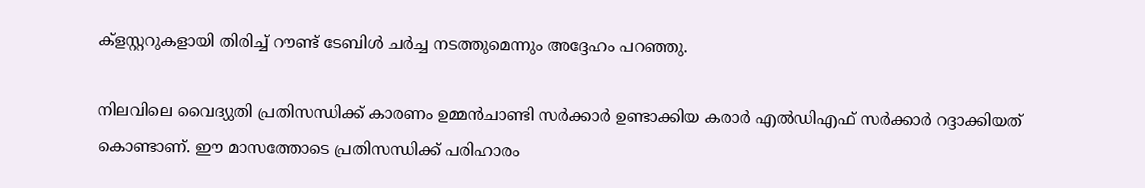ക്‌ളസ്റ്ററുകളായി തിരിച്ച് റൗണ്ട് ടേബിള്‍ ചര്‍ച്ച നടത്തുമെന്നും അദ്ദേഹം പറഞ്ഞു.

നിലവിലെ വൈദ്യുതി പ്രതിസന്ധിക്ക് കാരണം ഉമ്മന്‍ചാണ്ടി സര്‍ക്കാര്‍ ഉണ്ടാക്കിയ കരാര്‍ എല്‍ഡിഎഫ് സര്‍ക്കാര്‍ റദ്ദാക്കിയത് കൊണ്ടാണ്. ഈ മാസത്തോടെ പ്രതിസന്ധിക്ക് പരിഹാരം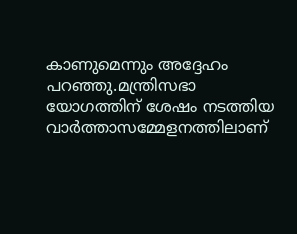കാണുമെന്നും അദ്ദേഹം പറഞ്ഞു.മന്ത്രിസഭാ യോഗത്തിന് ശേഷം നടത്തിയ വാര്‍ത്താസമ്മേളനത്തിലാണ്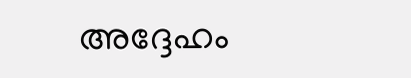അദ്ദേഹം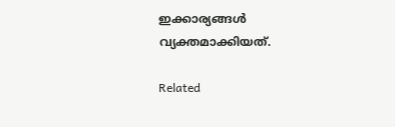ഇക്കാര്യങ്ങള്‍ വ്യക്തമാക്കിയത്.

Related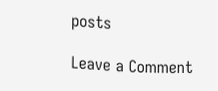posts

Leave a Comment